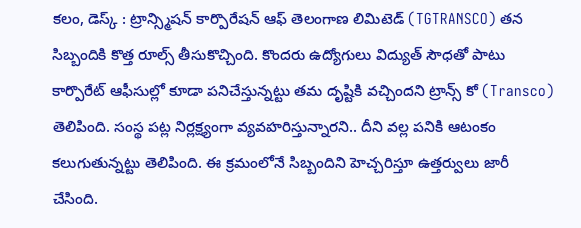కలం, డెస్క్ : ట్రాన్స్మిషన్ కార్పొరేషన్ ఆఫ్ తెలంగాణ లిమిటెడ్ (TGTRANSCO) తన సిబ్బందికి కొత్త రూల్స్ తీసుకొచ్చింది. కొందరు ఉద్యోగులు విద్యుత్ సౌధతో పాటు కార్పొరేట్ ఆఫీసుల్లో కూడా పనిచేస్తున్నట్టు తమ దృష్టికి వచ్చిందని ట్రాన్స్ కో (Transco) తెలిపింది. సంస్థ పట్ల నిర్లక్ష్యంగా వ్యవహరిస్తున్నారని.. దీని వల్ల పనికి ఆటంకం కలుగుతున్నట్టు తెలిపింది. ఈ క్రమంలోనే సిబ్బందిని హెచ్చరిస్తూ ఉత్తర్వులు జారీ చేసింది.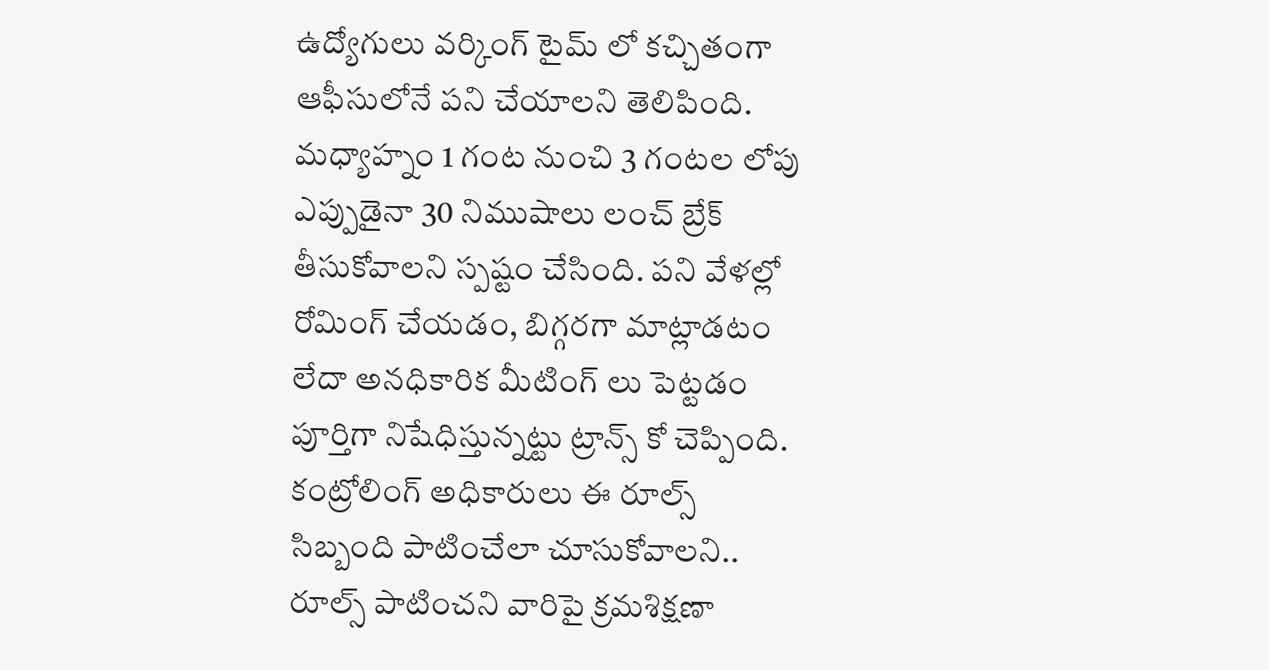ఉద్యోగులు వర్కింగ్ టైమ్ లో కచ్చితంగా ఆఫీసులోనే పని చేయాలని తెలిపింది. మధ్యాహ్నం 1 గంట నుంచి 3 గంటల లోపు ఎప్పుడైనా 30 నిముషాలు లంచ్ బ్రేక్ తీసుకోవాలని స్పష్టం చేసింది. పని వేళల్లో రోమింగ్ చేయడం, బిగ్గరగా మాట్లాడటం లేదా అనధికారిక మీటింగ్ లు పెట్టడం పూర్తిగా నిషేధిస్తున్నట్టు ట్రాన్స్ కో చెప్పింది. కంట్రోలింగ్ అధికారులు ఈ రూల్స్ సిబ్బంది పాటించేలా చూసుకోవాలని.. రూల్స్ పాటించని వారిపై క్రమశిక్షణా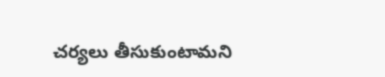చర్యలు తీసుకుంటామని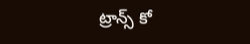ట్రాన్స్ కో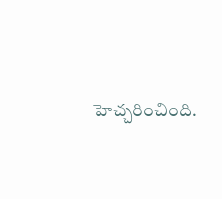హెచ్చరించింది.